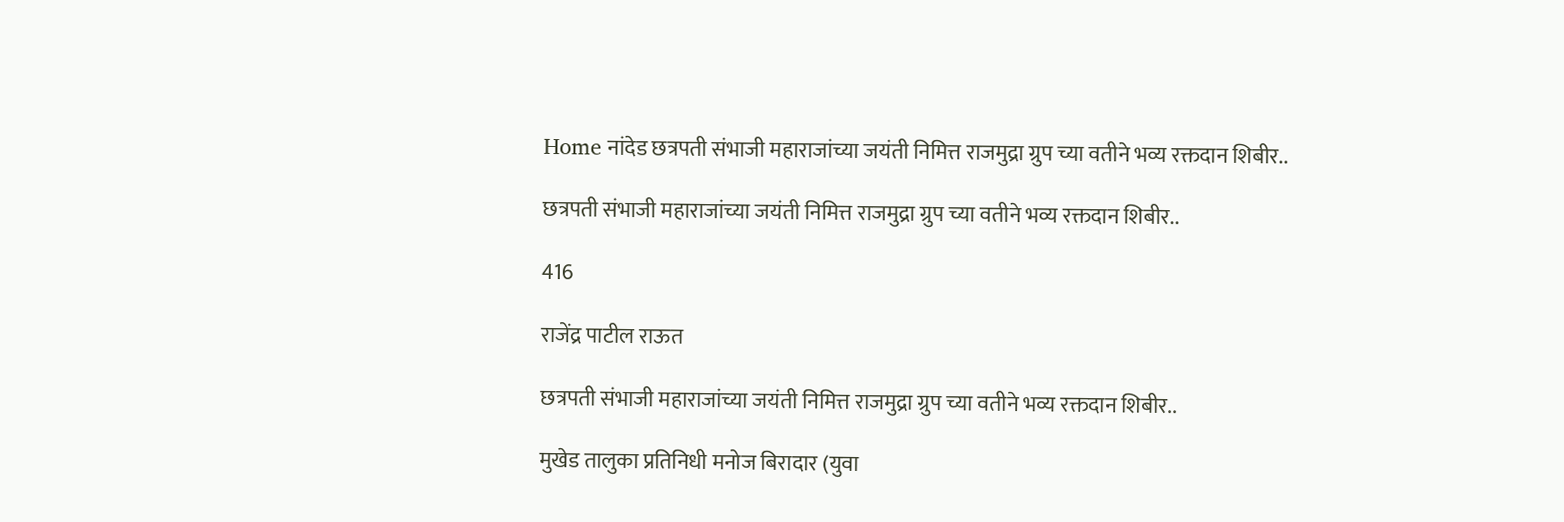Home नांदेड छत्रपती संभाजी महाराजांच्या जयंती निमित्त राजमुद्रा ग्रुप च्या वतीने भव्य रक्तदान शिबीर..

छत्रपती संभाजी महाराजांच्या जयंती निमित्त राजमुद्रा ग्रुप च्या वतीने भव्य रक्तदान शिबीर..

416

राजेंद्र पाटील राऊत

छत्रपती संभाजी महाराजांच्या जयंती निमित्त राजमुद्रा ग्रुप च्या वतीने भव्य रक्तदान शिबीर..

मुखेड तालुका प्रतिनिधी मनोज बिरादार (युवा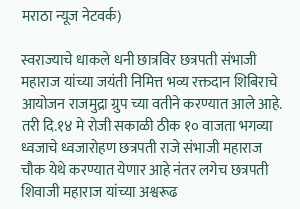मराठा न्यूज नेटवर्क)

स्वराज्याचे धाकले धनी छात्रविर छत्रपती संभाजी महाराज यांच्या जयंती निमित्त भव्य रक्तदान शिबिराचे आयोजन राजमुद्रा ग्रुप च्या वतीने करण्यात आले आहे.
तरी दि.१४ मे रोजी सकाळी ठीक १० वाजता भगव्या ध्वजाचे ध्वजारोहण छत्रपती राजे संभाजी महाराज चौक येथे करण्यात येणार आहे नंतर लगेच छत्रपती शिवाजी महाराज यांच्या अश्वरूढ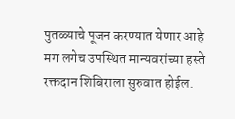पुतळ्याचे पूजन करण्यात येणार आहे मग लगेच उपस्थित मान्यवरांच्या हस्ते रक्तदान शिबिराला सुरुवात होईल.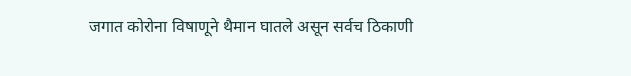जगात कोरोना विषाणूने थैमान घातले असून सर्वच ठिकाणी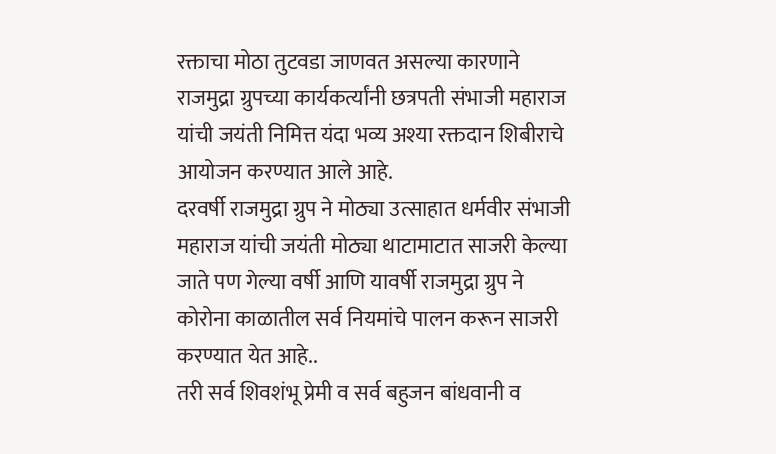रक्ताचा मोठा तुटवडा जाणवत असल्या कारणाने राजमुद्रा ग्रुपच्या कार्यकर्त्यांनी छत्रपती संभाजी महाराज यांची जयंती निमित्त यंदा भव्य अश्या रक्तदान शिबीराचे आयोजन करण्यात आले आहे.
दरवर्षी राजमुद्रा ग्रुप ने मोठ्या उत्साहात धर्मवीर संभाजी महाराज यांची जयंती मोठ्या थाटामाटात साजरी केल्या जाते पण गेल्या वर्षी आणि यावर्षी राजमुद्रा ग्रुप ने कोरोना काळातील सर्व नियमांचे पालन करून साजरी करण्यात येत आहे..
तरी सर्व शिवशंभू प्रेमी व सर्व बहुजन बांधवानी व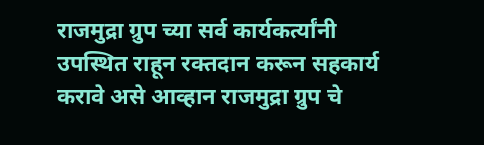राजमुद्रा ग्रुप च्या सर्व कार्यकर्त्यांनी उपस्थित राहून रक्तदान करून सहकार्य करावे असे आव्हान राजमुद्रा ग्रुप चे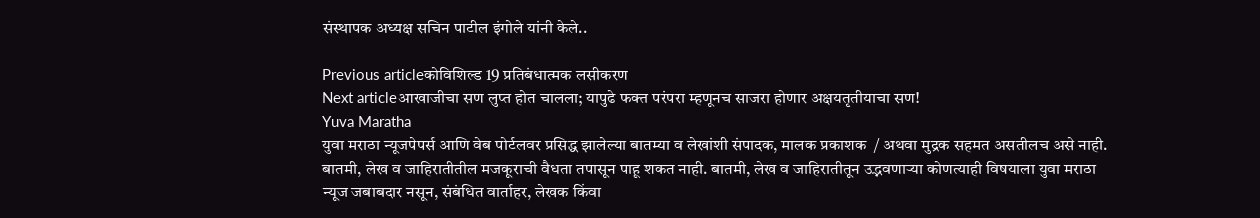संस्थापक अध्यक्ष सचिन पाटील इंगोले यांनी केले..

Previous articleकोविशिल्ड 19 प्रतिबंधात्मक लसीकरण
Next articleआखाजीचा सण लुप्त होत चालला; यापुढे फक्त परंपरा म्हणूनच साजरा होणार अक्षयतृतीयाचा सण!
Yuva Maratha
युवा मराठा न्यूजपेपर्स आणि वेब पोर्टलवर प्रसिद्ध झालेल्या बातम्या व लेखांशी संपादक, मालक प्रकाशक  / अथवा मुद्रक सहमत असतीलच असे नाही. बातमी, लेख व जाहिरातीतील मजकूराची वैधता तपासून पाहू शकत नाही. बातमी, लेख व जाहिरातीतून उद्भवणाऱ्या कोणत्याही विषयाला युवा मराठा न्यूज जबाबदार नसून, संबंधित वार्ताहर, लेखक किंवा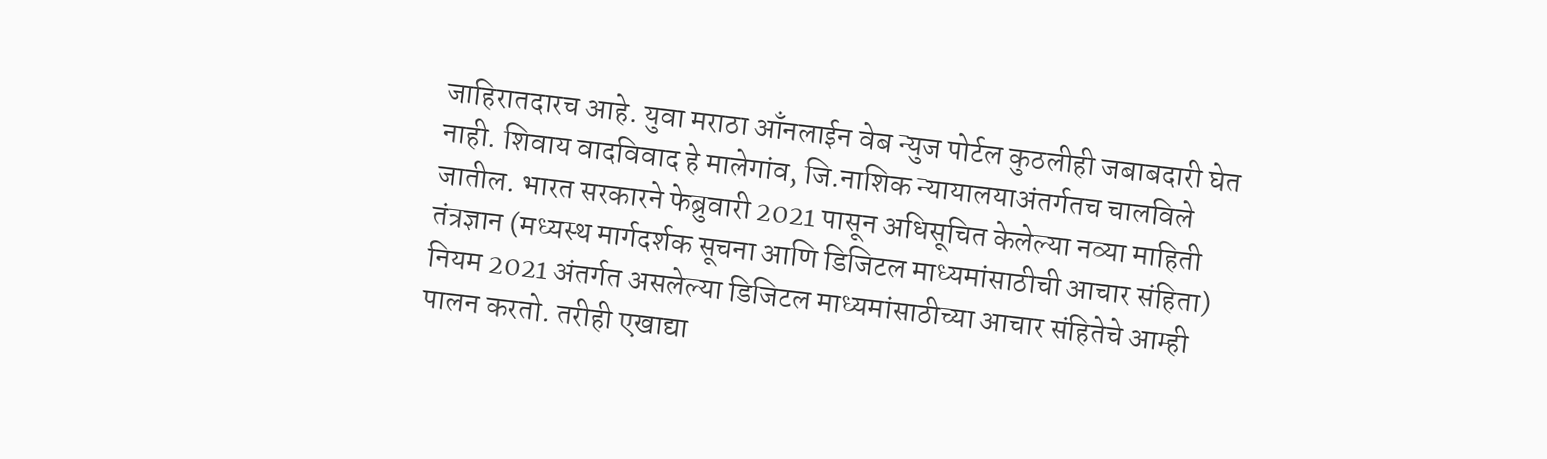जाहिरातदारच आहे. युवा मराठा आँनलाईन वेब न्युज पोर्टल कुठलीही जबाबदारी घेत नाही. शिवाय वादविवाद हे मालेगांव, जि.नाशिक न्यायालयाअंतर्गतच चालविले जातील. भारत सरकारने फेब्रुवारी 2021 पासून अधिसूचित केलेल्या नव्या माहिती तंत्रज्ञान (मध्यस्थ मार्गदर्शक सूचना आणि डिजिटल माध्यमांसाठीची आचार संहिता) नियम 2021 अंतर्गत असलेल्या डिजिटल माध्यमांसाठीच्या आचार संहितेचे आम्ही पालन करतो. तरीही एखाद्या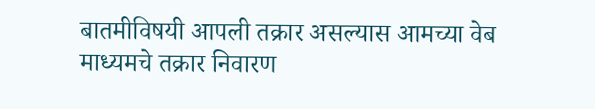बातमीविषयी आपली तक्रार असल्यास आमच्या वेब माध्यमचे तक्रार निवारण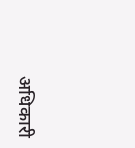अधिकारी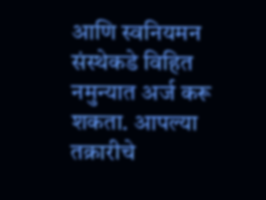आणि स्वनियमन संस्थेकडे विहित नमुन्यात अर्ज करू शकता. आपल्या तक्रारीचे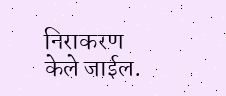निराकरण केले जाईल.